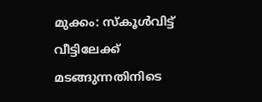മുക്കം: സ്കൂൾവിട്ട് വീട്ടിലേക്ക് മടങ്ങുന്നതിനിടെ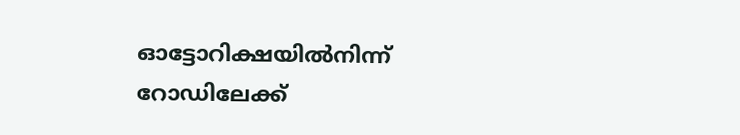ഓട്ടോറിക്ഷയിൽനിന്ന് റോഡിലേക്ക്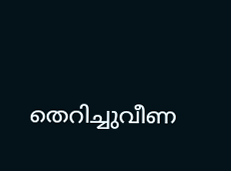തെറിച്ചുവീണ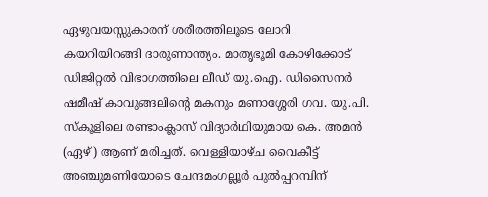ഏഴുവയസ്സുകാരന് ശരീരത്തിലൂടെ ലോറി കയറിയിറങ്ങി ദാരുണാന്ത്യം. മാതൃഭൂമി കോഴിക്കോട് ഡിജിറ്റൽ വിഭാഗത്തിലെ ലീഡ് യു.ഐ. ഡിസൈനർ ഷമീഷ് കാവുങ്ങലിന്റെ മകനും മണാശ്ശേരി ഗവ. യു.പി. സ്കൂളിലെ രണ്ടാംക്ലാസ് വിദ്യാർഥിയുമായ കെ. അമൻ (ഏഴ്) ആണ് മരിച്ചത്. വെള്ളിയാഴ്ച വൈകീട്ട് അഞ്ചുമണിയോടെ ചേന്ദമംഗല്ലൂർ പുൽപ്പറമ്പിന്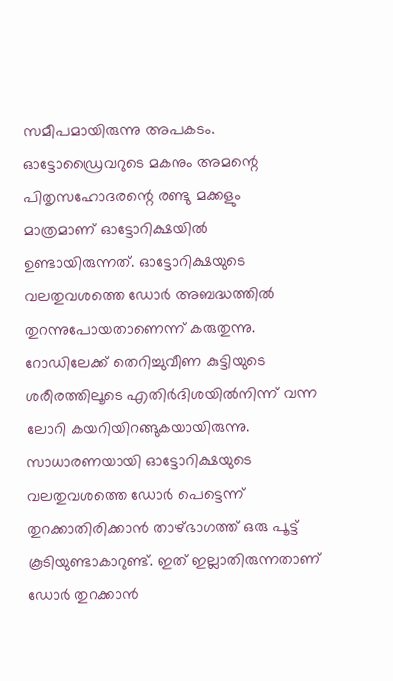സമീപമായിരുന്നു അപകടം.
ഓട്ടോഡ്രൈവറുടെ മകനും അമന്റെ പിതൃസഹോദരന്റെ രണ്ടു മക്കളും മാത്രമാണ് ഓട്ടോറിക്ഷയിൽ ഉണ്ടായിരുന്നത്. ഓട്ടോറിക്ഷയുടെ വലതുവശത്തെ ഡോർ അബദ്ധത്തിൽ തുറന്നുപോയതാണെന്ന് കരുതുന്നു. റോഡിലേക്ക് തെറിച്ചുവീണ കുട്ടിയുടെ ശരീരത്തിലൂടെ എതിർദിശയിൽനിന്ന് വന്ന ലോറി കയറിയിറങ്ങുകയായിരുന്നു. സാധാരണയായി ഓട്ടോറിക്ഷയുടെ വലതുവശത്തെ ഡോർ പെട്ടെന്ന് തുറക്കാതിരിക്കാൻ താഴ്ഭാഗത്ത് ഒരു പൂട്ട് കൂടിയുണ്ടാകാറുണ്ട്. ഇത് ഇല്ലാതിരുന്നതാണ് ഡോർ തുറക്കാൻ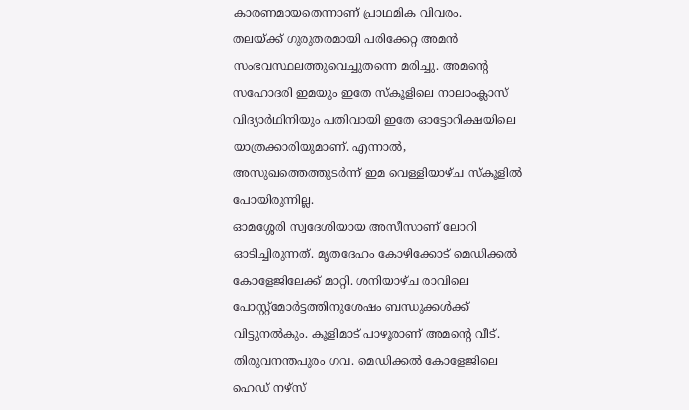കാരണമായതെന്നാണ് പ്രാഥമിക വിവരം.
തലയ്ക്ക് ഗുരുതരമായി പരിക്കേറ്റ അമൻ സംഭവസ്ഥലത്തുവെച്ചുതന്നെ മരിച്ചു. അമന്റെ സഹോദരി ഇമയും ഇതേ സ്കൂളിലെ നാലാംക്ലാസ് വിദ്യാർഥിനിയും പതിവായി ഇതേ ഓട്ടോറിക്ഷയിലെ യാത്രക്കാരിയുമാണ്. എന്നാൽ, അസുഖത്തെത്തുടർന്ന് ഇമ വെള്ളിയാഴ്ച സ്കൂളിൽ പോയിരുന്നില്ല.
ഓമശ്ശേരി സ്വദേശിയായ അസീസാണ് ലോറി ഓടിച്ചിരുന്നത്. മൃതദേഹം കോഴിക്കോട് മെഡിക്കൽ കോളേജിലേക്ക് മാറ്റി. ശനിയാഴ്ച രാവിലെ പോസ്റ്റ്മോർട്ടത്തിനുശേഷം ബന്ധുക്കൾക്ക് വിട്ടുനൽകും. കൂളിമാട് പാഴൂരാണ് അമന്റെ വീട്. തിരുവനന്തപുരം ഗവ. മെഡിക്കൽ കോളേജിലെ ഹെഡ് നഴ്സ്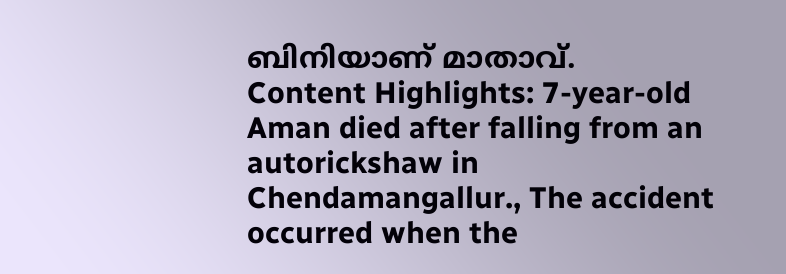ബിനിയാണ് മാതാവ്.
Content Highlights: 7-year-old Aman died after falling from an autorickshaw in Chendamangallur., The accident occurred when the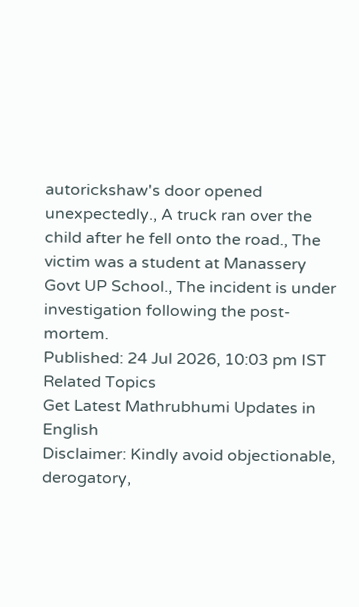autorickshaw's door opened unexpectedly., A truck ran over the child after he fell onto the road., The victim was a student at Manassery Govt UP School., The incident is under investigation following the post-mortem.
Published: 24 Jul 2026, 10:03 pm IST
Related Topics
Get Latest Mathrubhumi Updates in English
Disclaimer: Kindly avoid objectionable, derogatory,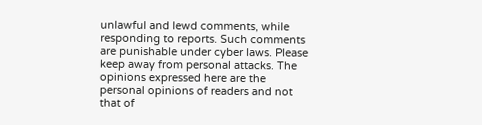unlawful and lewd comments, while responding to reports. Such comments are punishable under cyber laws. Please keep away from personal attacks. The opinions expressed here are the personal opinions of readers and not that of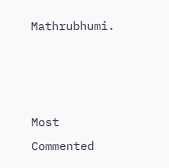Mathrubhumi.



Most Commented